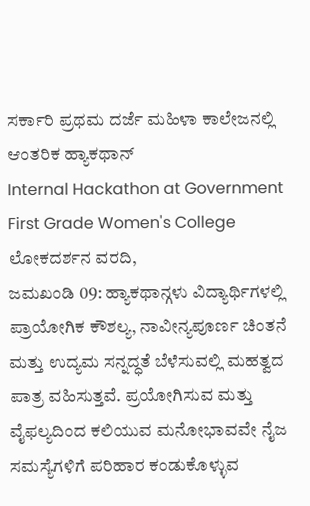ಸರ್ಕಾರಿ ಪ್ರಥಮ ದರ್ಜೆ ಮಹಿಳಾ ಕಾಲೇಜನಲ್ಲಿ ಆಂತರಿಕ ಹ್ಯಾಕಥಾನ್
Internal Hackathon at Government First Grade Women's College
ಲೋಕದರ್ಶನ ವರದಿ,
ಜಮಖಂಡಿ 09: ಹ್ಯಾಕಥಾನ್ಗಳು ವಿದ್ಯಾರ್ಥಿಗಳಲ್ಲಿ ಪ್ರಾಯೋಗಿಕ ಕೌಶಲ್ಯ, ನಾವೀನ್ಯಪೂರ್ಣ ಚಿಂತನೆ ಮತ್ತು ಉದ್ಯಮ ಸನ್ನದ್ಧತೆ ಬೆಳೆಸುವಲ್ಲಿ ಮಹತ್ವದ ಪಾತ್ರ ವಹಿಸುತ್ತವೆ. ಪ್ರಯೋಗಿಸುವ ಮತ್ತು ವೈಫಲ್ಯದಿಂದ ಕಲಿಯುವ ಮನೋಭಾವವೇ ನೈಜ ಸಮಸ್ಯೆಗಳಿಗೆ ಪರಿಹಾರ ಕಂಡುಕೊಳ್ಳುವ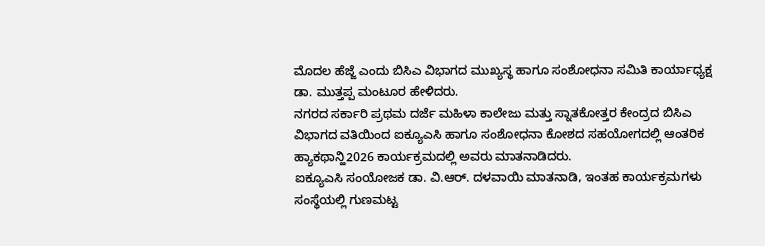ಮೊದಲ ಹೆಜ್ಜೆ ಎಂದು ಬಿಸಿಎ ವಿಭಾಗದ ಮುಖ್ಯಸ್ಥ ಹಾಗೂ ಸಂಶೋಧನಾ ಸಮಿತಿ ಕಾರ್ಯಾಧ್ಯಕ್ಷ ಡಾ. ಮುತ್ತಪ್ಪ ಮಂಟೂರ ಹೇಳಿದರು.
ನಗರದ ಸರ್ಕಾರಿ ಪ್ರಥಮ ದರ್ಜೆ ಮಹಿಳಾ ಕಾಲೇಜು ಮತ್ತು ಸ್ನಾತಕೋತ್ತರ ಕೇಂದ್ರದ ಬಿಸಿಎ ವಿಭಾಗದ ವತಿಯಿಂದ ಐಕ್ಯೂಎಸಿ ಹಾಗೂ ಸಂಶೋಧನಾ ಕೋಶದ ಸಹಯೋಗದಲ್ಲಿ ಆಂತರಿಕ ಹ್ಯಾಕಥಾನ್ಹಿ2026 ಕಾರ್ಯಕ್ರಮದಲ್ಲಿ ಅವರು ಮಾತನಾಡಿದರು.
ಐಕ್ಯೂಎಸಿ ಸಂಯೋಜಕ ಡಾ. ವಿ.ಆರ್. ದಳವಾಯಿ ಮಾತನಾಡಿ, ಇಂತಹ ಕಾರ್ಯಕ್ರಮಗಳು ಸಂಸ್ಥೆಯಲ್ಲಿ ಗುಣಮಟ್ಟ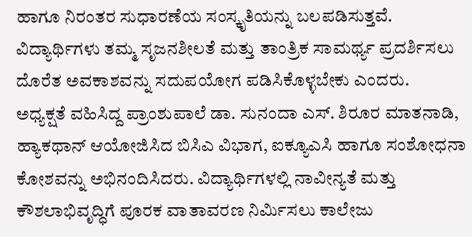ಹಾಗೂ ನಿರಂತರ ಸುಧಾರಣೆಯ ಸಂಸ್ಕೃತಿಯನ್ನು ಬಲಪಡಿಸುತ್ತವೆ. ವಿದ್ಯಾರ್ಥಿಗಳು ತಮ್ಮ ಸೃಜನಶೀಲತೆ ಮತ್ತು ತಾಂತ್ರಿಕ ಸಾಮರ್ಥ್ಯ ಪ್ರದರ್ಶಿಸಲು ದೊರೆತ ಅವಕಾಶವನ್ನು ಸದುಪಯೋಗ ಪಡಿಸಿಕೊಳ್ಳಬೇಕು ಎಂದರು.
ಅಧ್ಯಕ್ಷತೆ ವಹಿಸಿದ್ದ ಪ್ರಾಂಶುಪಾಲೆ ಡಾ. ಸುನಂದಾ ಎಸ್. ಶಿರೂರ ಮಾತನಾಡಿ, ಹ್ಯಾಕಥಾನ್ ಆಯೋಜಿಸಿದ ಬಿಸಿಎ ವಿಭಾಗ, ಐಕ್ಯೂಎಸಿ ಹಾಗೂ ಸಂಶೋಧನಾ ಕೋಶವನ್ನು ಅಭಿನಂದಿಸಿದರು. ವಿದ್ಯಾರ್ಥಿಗಳಲ್ಲಿ ನಾವೀನ್ಯತೆ ಮತ್ತು ಕೌಶಲಾಭಿವೃದ್ಧಿಗೆ ಪೂರಕ ವಾತಾವರಣ ನಿರ್ಮಿಸಲು ಕಾಲೇಜು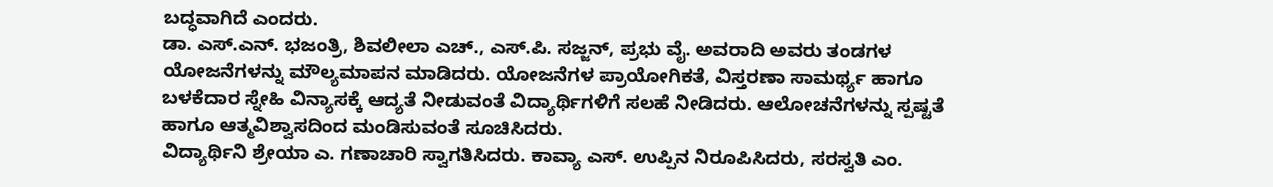ಬದ್ಧವಾಗಿದೆ ಎಂದರು.
ಡಾ. ಎಸ್.ಎನ್. ಭಜಂತ್ರಿ, ಶಿವಲೀಲಾ ಎಚ್., ಎಸ್.ಪಿ. ಸಜ್ಜನ್, ಪ್ರಭು ವೈ. ಅವರಾದಿ ಅವರು ತಂಡಗಳ ಯೋಜನೆಗಳನ್ನು ಮೌಲ್ಯಮಾಪನ ಮಾಡಿದರು. ಯೋಜನೆಗಳ ಪ್ರಾಯೋಗಿಕತೆ, ವಿಸ್ತರಣಾ ಸಾಮರ್ಥ್ಯ ಹಾಗೂ ಬಳಕೆದಾರ ಸ್ನೇಹಿ ವಿನ್ಯಾಸಕ್ಕೆ ಆದ್ಯತೆ ನೀಡುವಂತೆ ವಿದ್ಯಾರ್ಥಿಗಳಿಗೆ ಸಲಹೆ ನೀಡಿದರು. ಆಲೋಚನೆಗಳನ್ನು ಸ್ಪಷ್ಟತೆ ಹಾಗೂ ಆತ್ಮವಿಶ್ವಾಸದಿಂದ ಮಂಡಿಸುವಂತೆ ಸೂಚಿಸಿದರು.
ವಿದ್ಯಾರ್ಥಿನಿ ಶ್ರೇಯಾ ಎ. ಗಣಾಚಾರಿ ಸ್ವಾಗತಿಸಿದರು. ಕಾವ್ಯಾ ಎಸ್. ಉಪ್ಪಿನ ನಿರೂಪಿಸಿದರು, ಸರಸ್ವತಿ ಎಂ.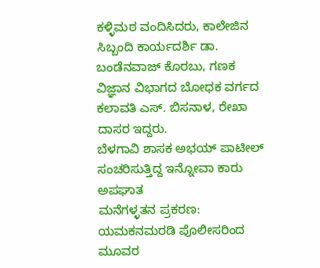ಕಳ್ಳಿಮಠ ವಂದಿಸಿದರು, ಕಾಲೇಜಿನ ಸಿಬ್ಬಂದಿ ಕಾರ್ಯದರ್ಶಿ ಡಾ. ಬಂಡೆನವಾಜ್ ಕೊರಬು, ಗಣಕ ವಿಜ್ಞಾನ ವಿಭಾಗದ ಬೋಧಕ ವರ್ಗದ ಕಲಾವತಿ ಎಸ್. ಬಿಸನಾಳ, ರೇಖಾ ದಾಸರ ಇದ್ದರು.
ಬೆಳಗಾವಿ ಶಾಸಕ ಅಭಯ್ ಪಾಟೀಲ್ ಸಂಚರಿಸುತ್ತಿದ್ದ ಇನ್ನೋವಾ ಕಾರು ಅಪಘಾತ
ಮನೆಗಳ್ಳತನ ಪ್ರಕರಣ: ಯಮಕನಮರಡಿ ಪೊಲೀಸರಿಂದ ಮೂವರ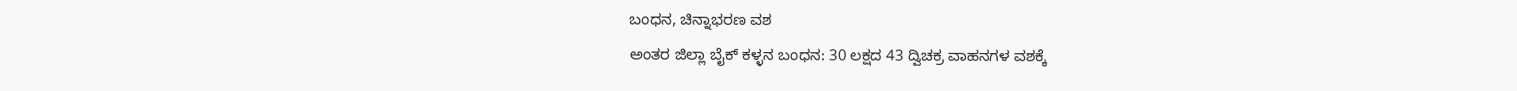ಬಂಧನ, ಚಿನ್ನಾಭರಣ ವಶ
ಅಂತರ ಜಿಲ್ಲಾ ಬೈಕ್ ಕಳ್ಳನ ಬಂಧನ: 30 ಲಕ್ಷದ 43 ದ್ವಿಚಕ್ರ ವಾಹನಗಳ ವಶಕ್ಕೆ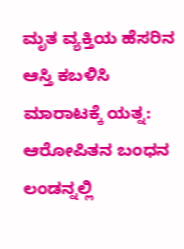ಮೃತ ವ್ಯಕ್ತಿಯ ಹೆಸರಿನ ಆಸ್ತಿ ಕಬಳಿಸಿ ಮಾರಾಟಕ್ಕೆ ಯತ್ನ: ಆರೋಪಿತನ ಬಂಧನ
ಲಂಡನ್ನಲ್ಲಿ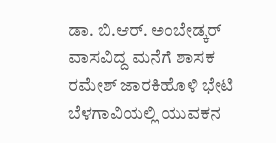ಡಾ. ಬಿ.ಆರ್. ಅಂಬೇಡ್ಕರ್ ವಾಸವಿದ್ದ ಮನೆಗೆ ಶಾಸಕ ರಮೇಶ್ ಜಾರಕಿಹೊಳಿ ಭೇಟಿ
ಬೆಳಗಾವಿಯಲ್ಲಿ ಯುವಕನ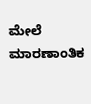ಮೇಲೆ ಮಾರಣಾಂತಿಕ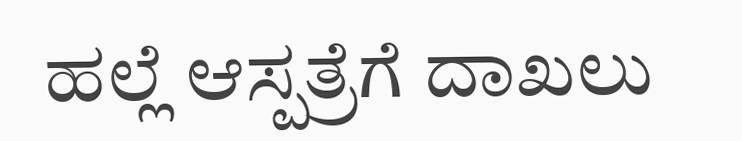ಹಲ್ಲೆ ಆಸ್ಪತ್ರೆಗೆ ದಾಖಲು